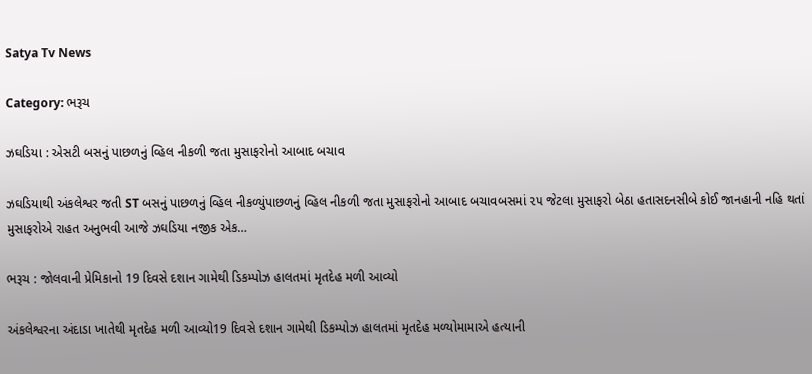Satya Tv News

Category: ભરૂચ

ઝઘડિયા : એસટી બસનું પાછળનું વ્હિલ નીકળી જતા મુસાફરોનો આબાદ બચાવ

ઝઘડિયાથી અંકલેશ્વર જતી ST બસનું પાછળનું વ્હિલ નીકળ્યુંપાછળનું વ્હિલ નીકળી જતા મુસાફરોનો આબાદ બચાવબસમાં ૨૫ જેટલા મુસાફરો બેઠા હતાસદનસીબે કોઈ જાનહાની નહિ થતાં મુસાફરોએ રાહત અનુભવી આજે ઝઘડિયા નજીક એક…

ભરૂચ : જોલવાની પ્રેમિકાનો 19 દિવસે દશાન ગામેથી ડિકમ્પોઝ હાલતમાં મૃતદેહ મળી આવ્યો

અંકલેશ્વરના અંદાડા ખાતેથી મૃતદેહ મળી આવ્યો19 દિવસે દશાન ગામેથી ડિકમ્પોઝ હાલતમાં મૃતદેહ મળ્યોમામાએ હત્યાની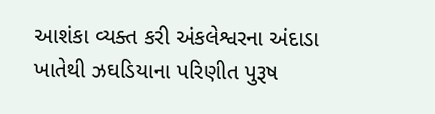આશંકા વ્યક્ત કરી અંકલેશ્વરના અંદાડા ખાતેથી ઝઘડિયાના પરિણીત પુરૂષ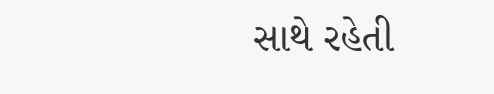સાથે રહેતી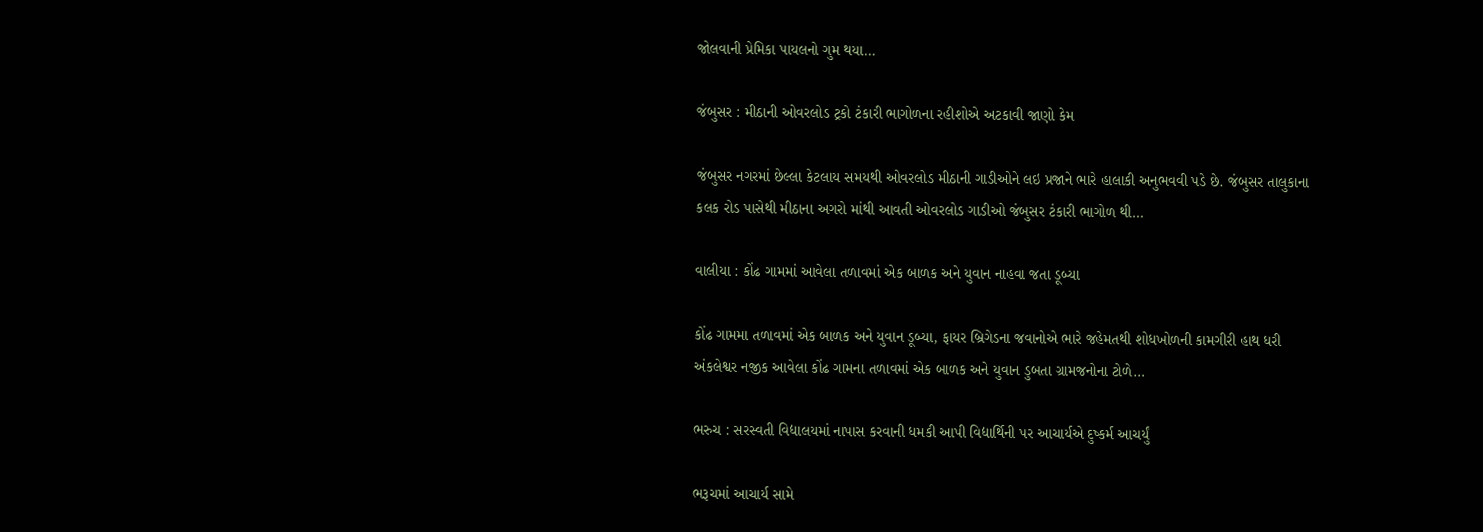જોલવાની પ્રેમિકા પાયલનો ગુમ થયા…

જંબુસર : મીઠાની ઓવરલોડ ટ્રકો ટંકારી ભાગોળના રહીશોએ અટકાવી જાણો કેમ

જંબુસર નગરમાં છેલ્લા કેટલાય સમયથી ઓવરલોડ મીઠાની ગાડીઓને લઇ પ્રજાને ભારે હાલાકી અનુભવવી પડે છે. જંબુસર તાલુકાના કલક રોડ પાસેથી મીઠાના અગરો માંથી આવતી ઓવરલોડ ગાડીઓ જંબુસર ટંકારી ભાગોળ થી…

વાલીયા : કોંઢ ગામમાં આવેલા તળાવમાં એક બાળક અને યુવાન નાહવા જતા ડૂબ્યા

કોંઢ ગામમા તળાવમાં એક બાળક અને યુવાન ડૂબ્યા, ફાયર બ્રિગેડના જવાનોએ ભારે જહેમતથી શોધખોળની કામગીરી હાથ ધરી અંકલેશ્વર નજીક આવેલા કોંઢ ગામના તળાવમાં એક બાળક અને યુવાન ડુબતા ગ્રામજનોના ટોળે…

ભરુચ : સરસ્વતી વિદ્યાલયમાં નાપાસ કરવાની ધમકી આપી વિદ્યાર્થિની પર આચાર્યએ દુષ્કર્મ આચર્યું

ભરૂચમાં આચાર્ય સામે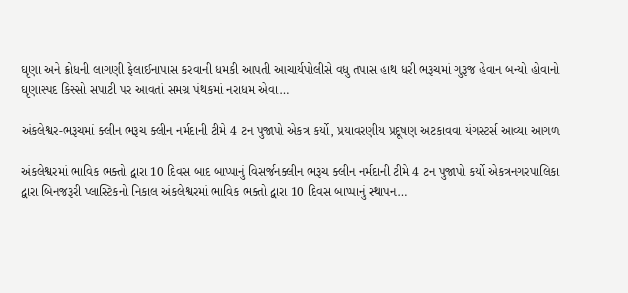ઘૃણા અને ક્રોધની લાગણી ફેલાઈનાપાસ કરવાની ધમકી આપતી આચાર્યપોલીસે વધુ તપાસ હાથ ધરી ભરૂચમાં ગુરૂજ હેવાન બન્યો હોવાનો ઘૃણાસ્પદ કિસ્સો સપાટી પર આવતાં સમગ્ર પંથકમાં નરાધમ એવા…

અંકલેશ્વર-ભરૂચમાં ક્લીન ભરૂચ ક્લીન નર્મદાની ટીમે 4 ટન પુજાપો એકત્ર કર્યો, પ્રયાવરણીય પ્રદૂષણ અટકાવવા યંગસ્ટર્સ આવ્યા આગળ

અંકલેશ્વરમાં ભાવિક ભક્તો દ્વારા 10 દિવસ બાદ બાપ્પાનું વિસર્જનક્લીન ભરૂચ ક્લીન નર્મદાની ટીમે 4 ટન પુજાપો કર્યો એકત્રનગરપાલિકા દ્વારા બિનજરૂરી પ્લાસ્ટિકનો નિકાલ અંકલેશ્વરમાં ભાવિક ભક્તો દ્વારા 10 દિવસ બાપ્પાનું સ્થાપન…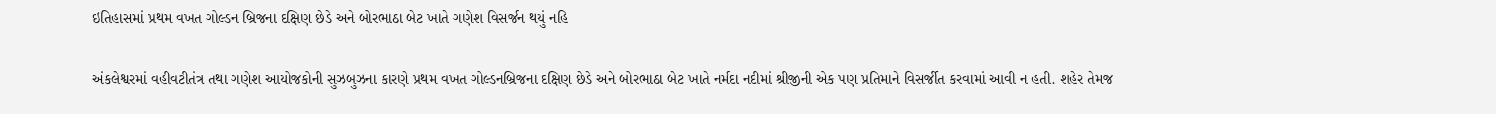ઇતિહાસમાં પ્રથમ વખત ગોલ્ડન બ્રિજના દક્ષિણ છેડે અને બોરભાઠા બેટ ખાતે ગણેશ વિસર્જન થયું નહિ

અંકલેશ્વરમાં વહીવટીતંત્ર તથા ગણેશ આયોજકોની સુઝબુઝના કારણે પ્રથમ વખત ગોલ્ડનબ્રિજના દક્ષિણ છેડે અને બોરભાઠા બેટ ખાતે નર્મદા નદીમાં શ્રીજીની એક પણ પ્રતિમાને વિસર્જીત કરવામાં આવી ન હતી. શહેર તેમજ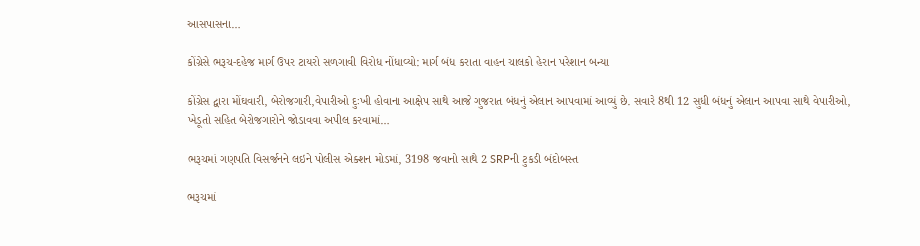આસપાસના…

કોંગ્રેસે ભરૂચ-દહેજ માર્ગ ઉપર ટાયરો સળગાવી વિરોધ નોંધાવ્યો: માર્ગ બંધ કરાતા વાહન ચાલકો હેરાન પરેશાન બન્યા

કોંગ્રેસ દ્વારા મોંઘવારી, બેરોજગારી,વેપારીઓ દુઃખી હોવાના આક્ષેપ સાથે આજે ગુજરાત બંધનું એલાન આપવામાં આવ્યું છે. સવારે 8થી 12 સુધી બંધનું એલાન આપવા સાથે વેપારીઓ, ખેડૂતો સહિત બેરોજગારોને જોડાવવા અપીલ કરવામાં…

ભરૂચમાં ગણપતિ વિસર્જનને લઇને પોલીસ એક્શન મોડમાં, 3198 જવાનો સાથે 2 SRPની ટુકડી બંદોબસ્ત

ભરૂચમાં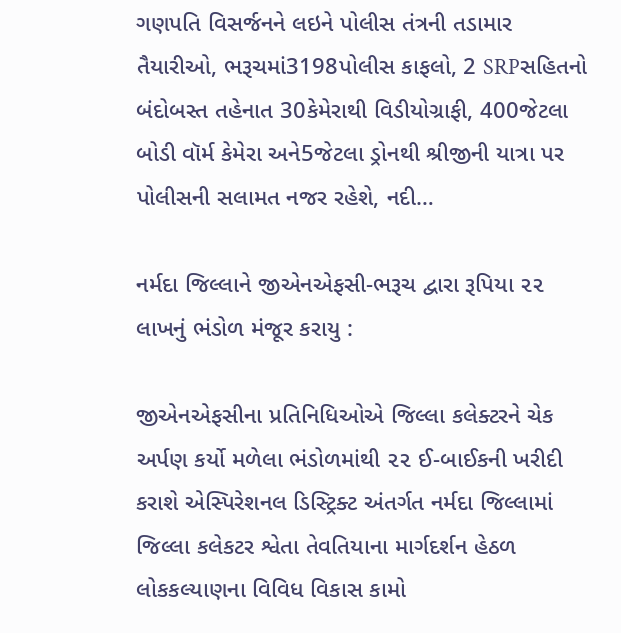ગણપતિ વિસર્જનને લઇને પોલીસ તંત્રની તડામાર તૈયારીઓ, ભરૂચમાં3198પોલીસ કાફલો, 2 SRPસહિતનો બંદોબસ્ત તહેનાત 30કેમેરાથી વિડીયોગ્રાફી, 400જેટલા બોડી વૉર્મ કેમેરા અને5જેટલા ડ્રોનથી શ્રીજીની યાત્રા પર પોલીસની સલામત નજર રહેશે, નદી…

નર્મદા જિલ્લાને જીએનએફસી-ભરૂચ દ્વારા રૂપિયા ૨૨ લાખનું ભંડોળ મંજૂર કરાયુ :

જીએનએફસીના પ્રતિનિધિઓએ જિલ્લા કલેક્ટરને ચેક અર્પણ કર્યો મળેલા ભંડોળમાંથી ૨૨ ઈ-બાઈકની ખરીદી કરાશે એસ્પિરેશનલ ડિસ્ટ્રિક્ટ અંતર્ગત નર્મદા જિલ્લામાં જિલ્લા કલેકટર શ્વેતા તેવતિયાના માર્ગદર્શન હેઠળ લોકકલ્યાણના વિવિધ વિકાસ કામો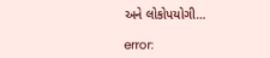અને લોકોપયોગી…

error: